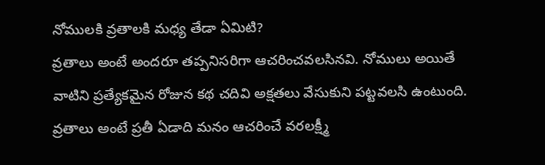నోములకి వ్రతాలకి మధ్య తేడా ఏమిటి?
వ్రతాలు అంటే అందరూ తప్పనిసరిగా ఆచరించవలసినవి. నోములు అయితే వాటిని ప్రత్యేకమైన రోజున కథ చదివి అక్షతలు వేసుకుని పట్టవలసి ఉంటుంది. వ్రతాలు అంటే ప్రతీ ఏడాది మనం ఆచరించే వరలక్ష్మీ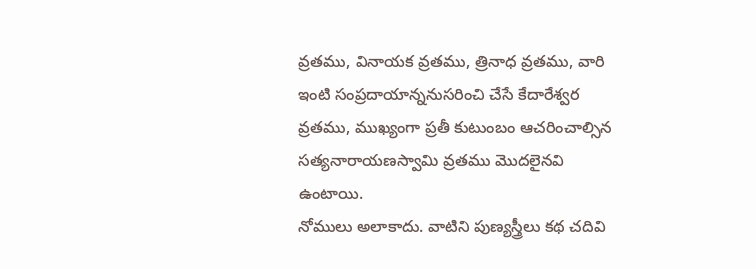వ్రతము, వినాయక వ్రతము, త్రినాధ వ్రతము, వారి ఇంటి సంప్రదాయాన్ననుసరించి చేసే కేదారేశ్వర వ్రతము, ముఖ్యంగా ప్రతీ కుటుంబం ఆచరించాల్సిన సత్యనారాయణస్వామి వ్రతము మొదలైనవి ఉంటాయి.
నోములు అలాకాదు. వాటిని పుణ్యస్త్రీలు కథ చదివి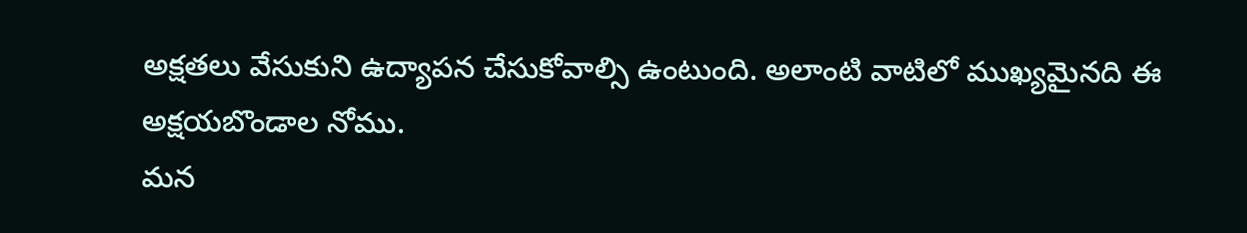అక్షతలు వేసుకుని ఉద్యాపన చేసుకోవాల్సి ఉంటుంది. అలాంటి వాటిలో ముఖ్యమైనది ఈ అక్షయబొండాల నోము.
మన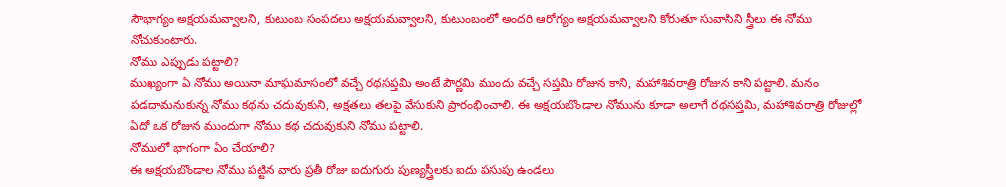సౌభాగ్యం అక్షయమవ్వాలని, కుటుంబ సంపదలు అక్షయమవ్వాలని, కుటుంబంలో అందరి ఆరోగ్యం అక్షయమవ్వాలని కోరుతూ సువాసిని స్త్రీలు ఈ నోము నోచుకుంటారు.
నోము ఎప్పుడు పట్టాలి?
ముఖ్యంగా ఏ నోము అయినా మాఘమాసంలో వచ్చే రథసప్తమి అంటే పౌర్ణమి ముందు వచ్చే సప్తమి రోజున కాని, మహాశివరాత్రి రోజున కాని పట్టాలి. మనం పడదామనుకున్న నోము కథను చదువుకుని, అక్షతలు తలపై వేసుకుని ప్రారంభించాలి. ఈ అక్షయబొండాల నోమును కూడా అలాగే రథసప్తమి, మహాశివరాత్రి రోజుల్లో ఏదో ఒక రోజున ముందుగా నోము కథ చదువుకుని నోము పట్టాలి.
నోములో భాగంగా ఏం చేయాలి?
ఈ అక్షయబొండాల నోము పట్టిన వారు ప్రతీ రోజు ఐదుగురు పుణ్యస్త్రీలకు ఐదు పసుపు ఉండలు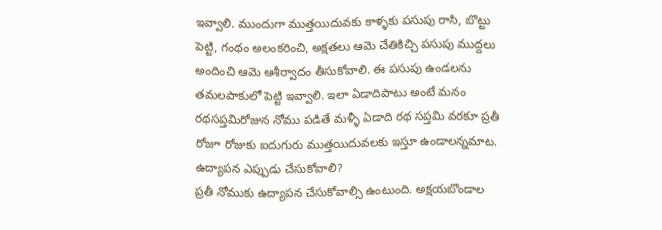ఇవ్వాలి. ముందుగా ముత్తయిదువకు కాళ్ళకు పసుపు రాసి, బొట్టు పెట్టి, గంథం అలంకరించి, అక్షతలు ఆమె చేతికిచ్చి పసుపు ముద్దలు అందించి ఆమె ఆశీర్వాదం తీసుకోవాలి. ఈ పసుపు ఉండలను తమలపాకులో పెట్టి ఇవ్వాలి. ఇలా ఏడాదిపాటు అంటే మనం రథసప్తమిరోజున నోము పడితే మళ్ళీ ఏడాది రథ సప్తమి వరకూ ప్రతీ రోజూ రోజుకు ఐదుగురు ముత్తయిదువలకు ఇస్తూ ఉండాలన్నమాట.
ఉద్యాపన ఎప్పుడు చేసుకోవాలి?
ప్రతీ నోముకు ఉద్యాపన చేసుకోవాల్సి ఉంటుంది. అక్షయబొండాల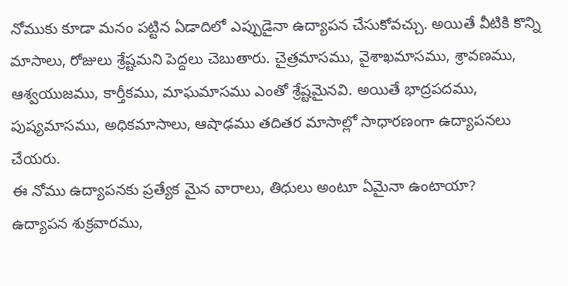నోముకు కూడా మనం పట్టిన ఏడాదిలో ఎప్పుడైనా ఉద్యాపన చేసుకోవచ్చు. అయితే వీటికి కొన్ని మాసాలు, రోజులు శ్రేష్టమని పెద్దలు చెబుతారు. చైత్రమాసము, వైశాఖమాసము, శ్రావణము, ఆశ్వయుజము, కార్తీకము, మాఘమాసము ఎంతో శ్రేష్టమైనవి. అయితే భాద్రపదము, పుష్యమాసము, అధికమాసాలు, ఆషాఢము తదితర మాసాల్లో సాధారణంగా ఉద్యాపనలు చేయరు.
ఈ నోము ఉద్యాపనకు ప్రత్యేక మైన వారాలు, తిధులు అంటూ ఏమైనా ఉంటాయా?
ఉద్యాపన శుక్రవారము,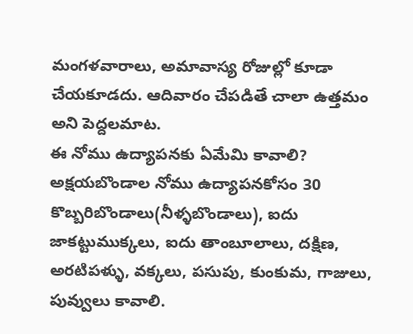మంగళవారాలు, అమావాస్య రోజుల్లో కూడా చేయకూడదు. ఆదివారం చేపడితే చాలా ఉత్తమం అని పెద్దలమాట.
ఈ నోము ఉద్యాపనకు ఏమేమి కావాలి?
అక్షయబొండాల నోము ఉద్యాపనకోసం 30 కొబ్బరిబొండాలు(నీళ్ళబొండాలు), ఐదు జాకట్టుముక్కలు, ఐదు తాంబూలాలు, దక్షిణ, అరటిపళ్ళు, వక్కలు, పసుపు, కుంకుమ, గాజులు, పువ్వులు కావాలి.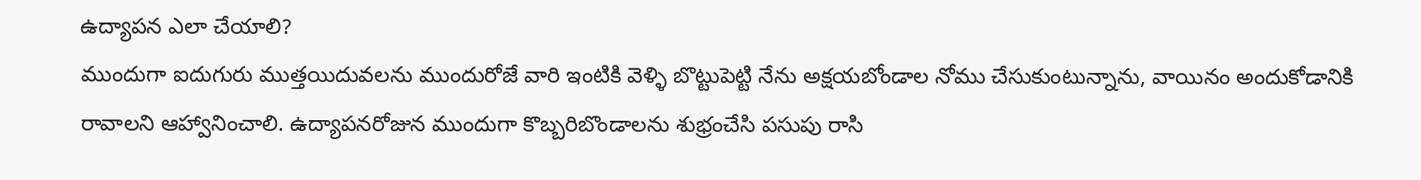ఉద్యాపన ఎలా చేయాలి?
ముందుగా ఐదుగురు ముత్తయిదువలను ముందురోజే వారి ఇంటికి వెళ్ళి బొట్టుపెట్టి నేను అక్షయబోండాల నోము చేసుకుంటున్నాను, వాయినం అందుకోడానికి రావాలని ఆహ్వానించాలి. ఉద్యాపనరోజున ముందుగా కొబ్బరిబొండాలను శుభ్రంచేసి పసుపు రాసి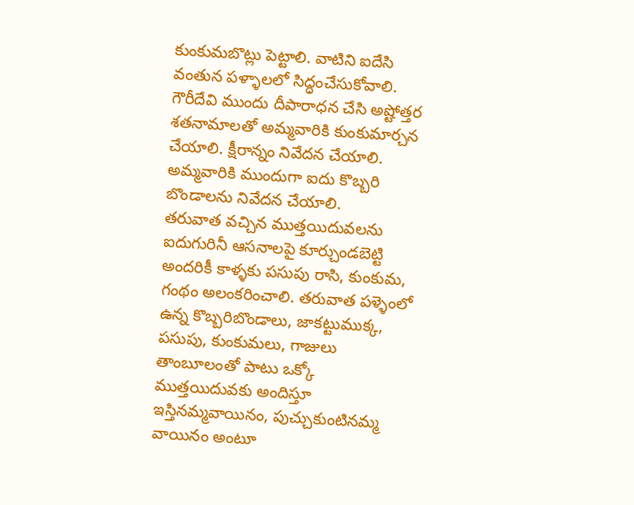కుంకుమబొట్లు పెట్టాలి. వాటిని ఐదేసి వంతున పళ్ళాలలో సిద్ధంచేసుకోవాలి. గౌరీదేవి ముందు దీపారాధన చేసి అష్టోత్తర శతనామాలతో అమ్మవారికి కుంకుమార్చన చేయాలి. క్షీరాన్నం నివేదన చేయాలి. అమ్మవారికి ముందుగా ఐదు కొబ్బరి బొండాలను నివేదన చేయాలి.
తరువాత వచ్చిన ముత్తయిదువలను ఐదుగురినీ ఆసనాలపై కూర్చుండబెట్టి అందరికీ కాళ్ళకు పసుపు రాసి, కుంకుమ, గంథం అలంకరించాలి. తరువాత పళ్ళెంలో ఉన్న కొబ్బరిబొండాలు, జాకట్టుముక్క, పసుపు, కుంకుమలు, గాజులు తాంబూలంతో పాటు ఒక్కో ముత్తయిదువకు అందిస్తూ ఇస్తినమ్మవాయినం, పుచ్చుకుంటినమ్మ వాయినం అంటూ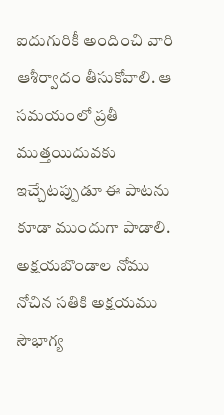ఐదుగురికీ అందించి వారి ఆశీర్వాదం తీసుకోవాలి. ఆ సమయంలో ప్రతీ ముత్తయిదువకు ఇచ్చేటప్పుడూ ఈ పాటను కూడా ముందుగా పాడాలి.
అక్షయబొండాల నోము నోచిన సతికి అక్షయము సౌభాగ్య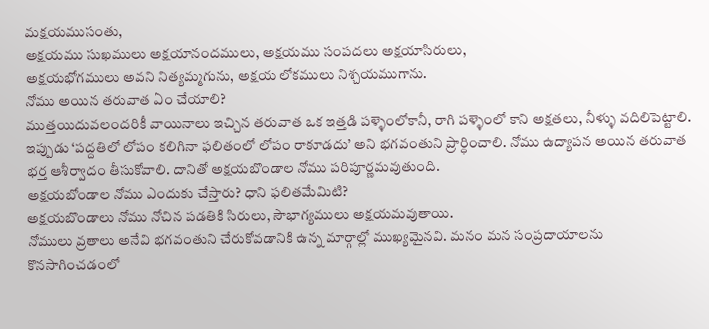మక్షయముసంతు,
అక్షయము సుఖములు అక్షయానందములు, అక్షయము సంపదలు అక్షయాసిరులు,
అక్షయభోగములు అవని నిత్యమ్మగును, అక్షయ లోకములు నిశ్చయముగాను.
నోము అయిన తరువాత ఏం చేయాలి?
ముత్తయిదువలందరికీ వాయినాలు ఇచ్చిన తరువాత ఒక ఇత్తడి పళ్ళెంలోకానీ, రాగి పళ్ళెంలో కాని అక్షతలు, నీళ్ళు వదిలిపెట్టాలి. ఇప్పుడు ‘పద్దతిలో లోపం కలిగినా ఫలితంలో లోపం రాకూడదు’ అని భగవంతుని ప్రార్ధించాలి. నోము ఉద్యాపన అయిన తరువాత భర్త ఆశీర్వాదం తీసుకోవాలి. దానితో అక్షయబొండాల నోము పరిపూర్ణమవుతుంది.
అక్షయబోండాల నోము ఎందుకు చేస్తారు? ధాని ఫలితమేమిటి?
అక్షయబొండాలు నోము నోచిన పడతికి సిరులు, సౌభాగ్యములు అక్షయమవుతాయి.
నోములు వ్రతాలు అనేవి భగవంతుని చేరుకోవడానికి ఉన్న మార్గాల్లో ముఖ్యమైనవి. మనం మన సంప్రదాయాలను కొనసాగించడంలో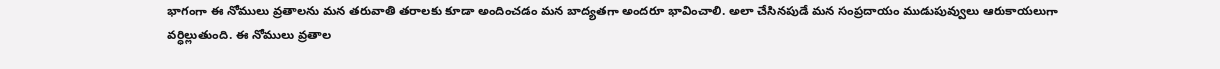భాగంగా ఈ నోములు వ్రతాలను మన తరువాతి తరాలకు కూడా అందించడం మన బాద్యతగా అందరూ భావించాలి. అలా చేసినపుడే మన సంప్రదాయం ముడుపువ్వులు ఆరుకాయలుగా వర్ధిల్లుతుంది. ఈ నోములు వ్రతాల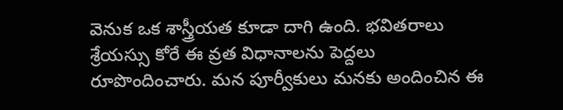వెనుక ఒక శాస్త్రీయత కూడా దాగి ఉంది. భవితరాలు శ్రేయస్సు కోరే ఈ వ్రత విధానాలను పెద్దలు రూపొందించారు. మన పూర్వీకులు మనకు అందించిన ఈ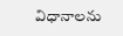విధానాలను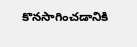కొనసాగించడానికి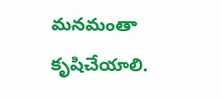మనమంతా కృషిచేయాలి.